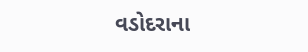વડોદરાના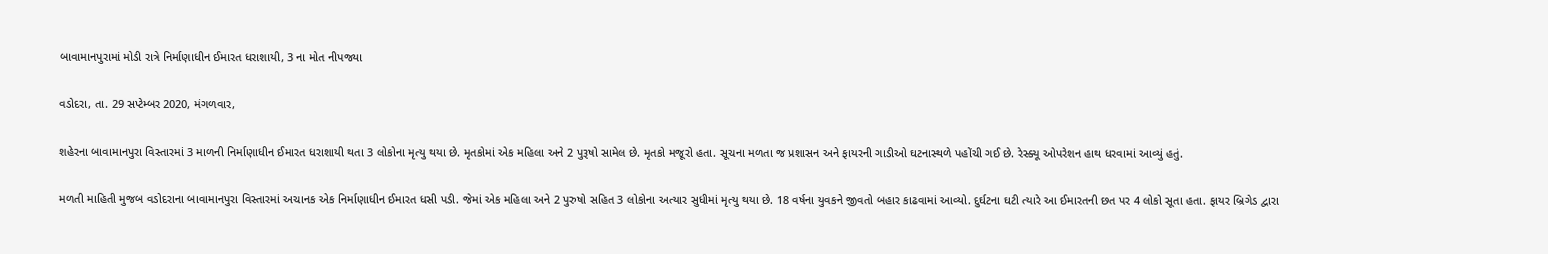બાવામાનપુરામાં મોડી રાત્રે નિર્માણાધીન ઈમારત ધરાશાયી, 3 ના મોત નીપજ્યા

વડોદરા, તા. 29 સપ્ટેમ્બર 2020, મંગળવાર,

શહેરના બાવામાનપુરા વિસ્તારમાં 3 માળની નિર્માણાધીન ઈમારત ધરાશાયી થતા 3 લોકોના મૃત્યુ થયા છે. મૃતકોમાં એક મહિલા અને 2 પુરૂષો સામેલ છે. મૃતકો મજૂરો હતા. સૂચના મળતા જ પ્રશાસન અને ફાયરની ગાડીઓ ઘટનાસ્થળે પહોંચી ગઈ છે. રેસ્ક્યૂ ઓપરેશન હાથ ધરવામાં આવ્યું હતું.

મળતી માહિતી મુજબ વડોદરાના બાવામાનપુરા વિસ્તારમાં અચાનક એક નિર્માણાધીન ઈમારત ધસી પડી. જેમાં એક મહિલા અને 2 પુરુષો સહિત 3 લોકોના અત્યાર સુધીમાં મૃત્યુ થયા છે. 18 વર્ષના યુવકને જીવતો બહાર કાઢવામાં આવ્યો. દુર્ઘટના ઘટી ત્યારે આ ઈમારતની છત પર 4 લોકો સૂતા હતા. ફાયર બ્રિગેડ દ્વારા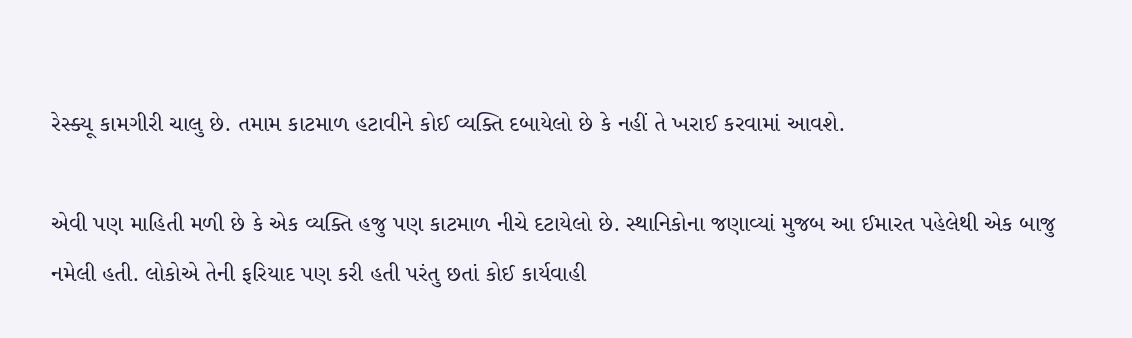રેસ્ક્યૂ કામગીરી ચાલુ છે. તમામ કાટમાળ હટાવીને કોઈ વ્યક્તિ દબાયેલો છે કે નહીં તે ખરાઈ કરવામાં આવશે.

એવી પણ માહિતી મળી છે કે એક વ્યક્તિ હજુ પણ કાટમાળ નીચે દટાયેલો છે. સ્થાનિકોના જણાવ્યાં મુજબ આ ઈમારત પહેલેથી એક બાજુ નમેલી હતી. લોકોએ તેની ફરિયાદ પણ કરી હતી પરંતુ છતાં કોઈ કાર્યવાહી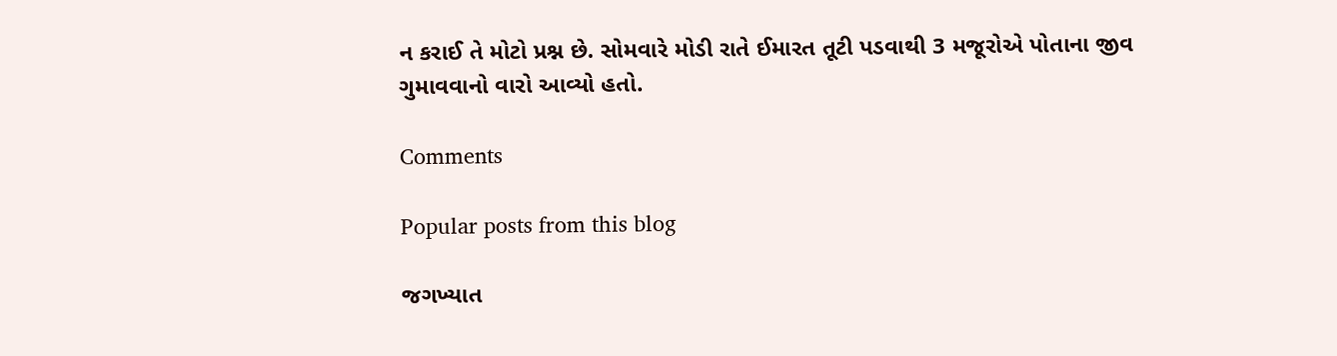ન કરાઈ તે મોટો પ્રશ્ન છે. સોમવારે મોડી રાતે ઈમારત તૂટી પડવાથી 3 મજૂરોએ પોતાના જીવ ગુમાવવાનો વારો આવ્યો હતો.

Comments

Popular posts from this blog

જગખ્યાત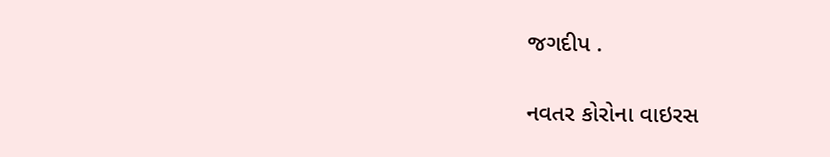જગદીપ .

નવતર કોરોના વાઇરસ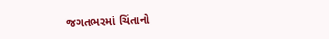જગતભરમાં ચિંતાનો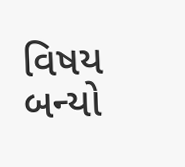વિષય બન્યો